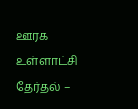ஊரக உள்ளாட்சி தேர்தல் –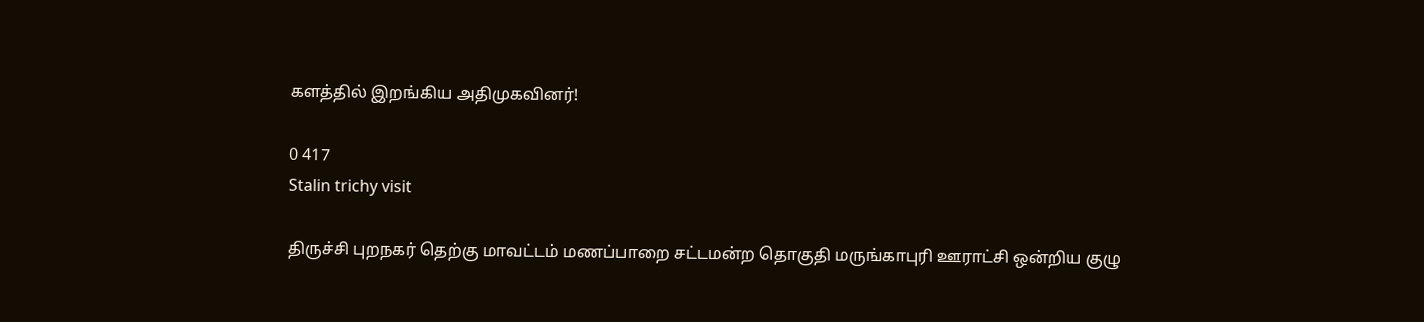களத்தில் இறங்கிய அதிமுகவினர்!

0 417
Stalin trichy visit

திருச்சி புறநகர் தெற்கு மாவட்டம் மணப்பாறை சட்டமன்ற தொகுதி மருங்காபுரி ஊராட்சி ஒன்றிய குழு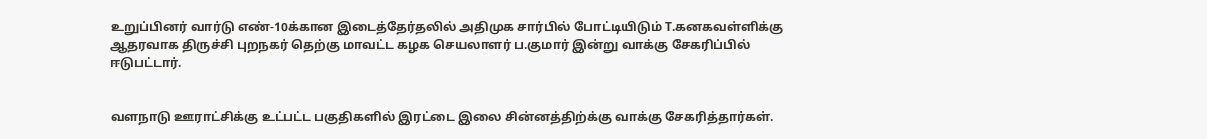உறுப்பினர் வார்டு எண்-10க்கான இடைத்தேர்தலில் அதிமுக சார்பில் போட்டியிடும் T.கனகவள்ளிக்கு ஆதரவாக திருச்சி புறநகர் தெற்கு மாவட்ட கழக செயலாளர் ப.குமார் இன்று வாக்கு சேகரிப்பில் ஈடுபட்டார்.


வளநாடு ஊராட்சிக்கு உட்பட்ட பகுதிகளில் இரட்டை இலை சின்னத்திற்க்கு வாக்கு சேகரித்தார்கள்.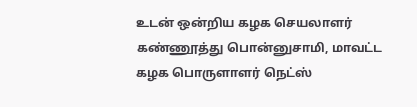உடன் ஒன்றிய கழக செயலாளர் கண்ணூத்து பொன்னுசாமி, மாவட்ட கழக பொருளாளர் நெட்ஸ்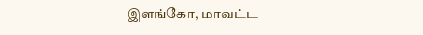இளங்கோ, மாவட்ட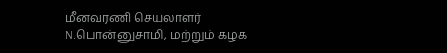மீனவரணி செயலாளர் N.பொன்னுசாமி, மற்றும் கழக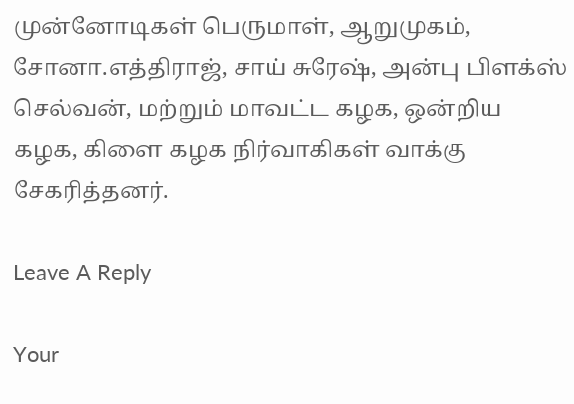முன்னோடிகள் பெருமாள், ஆறுமுகம், சோனா.எத்திராஜ், சாய் சுரேஷ், அன்பு பிளக்ஸ் செல்வன், மற்றும் மாவட்ட கழக, ஒன்றிய கழக, கிளை கழக நிர்வாகிகள் வாக்கு சேகரித்தனர்.

Leave A Reply

Your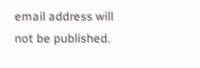email address will not be published.